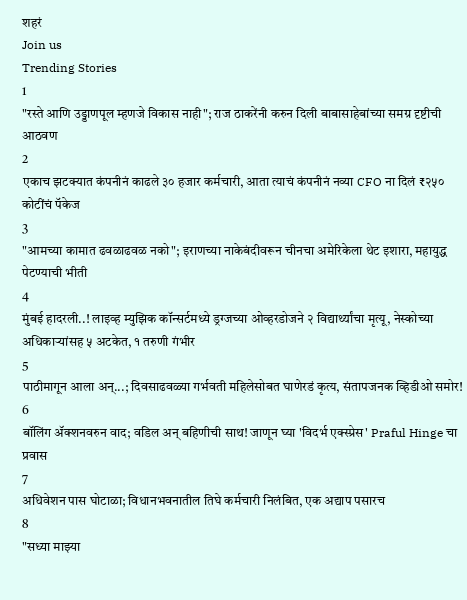शहरं
Join us
Trending Stories
1
"रस्ते आणि उड्डाणपूल म्हणजे विकास नाही"; राज ठाकरेंनी करुन दिली बाबासाहेबांच्या समग्र दृष्टीची आठवण
2
एकाच झटक्यात कंपनीनं काढले ३० हजार कर्मचारी, आता त्याचं कंपनीनं नव्या CFO ना दिलं ₹२५० कोटींचं पॅकेज
3
"आमच्या कामात ढवळाढवळ नको"; इराणच्या नाकेबंदीवरून चीनचा अमेरिकेला थेट इशारा, महायुद्ध पेटण्याची भीती
4
मुंबई हादरली..! लाइव्ह म्युझिक कॉन्सर्टमध्ये ड्रग्जच्या ओव्हरडोजने २ विद्यार्थ्यांचा मृत्यू, नेस्कोच्या अधिकाऱ्यांसह ५ अटकेत, १ तरुणी गंभीर
5
पाठीमागून आला अन्...; दिवसाढवळ्या गर्भवती महिलेसोबत घाणेरडं कृत्य, संतापजनक व्हिडीओ समोर!
6
बॉलिंग ॲक्शनवरुन वाद; वडिल अन् बहिणीची साथ! जाणून घ्या 'विदर्भ एक्स्प्रेस' Praful Hinge चा प्रवास
7
अधिवेशन पास घोटाळा; विधानभवनातील तिघे कर्मचारी निलंबित, एक अद्याप पसारच
8
"सध्या माझ्या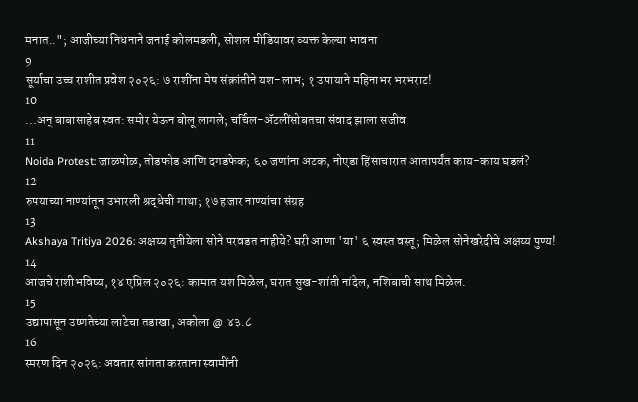मनात.."; आजीच्या निधनाने जनाई कोलमडली, सोशल मीडियावर व्यक्त केल्या भावना
9
सूर्याचा उच्च राशीत प्रवेश २०२६: ७ राशींना मेष संक्रांतीने यश-लाभ; १ उपायाने महिनाभर भरभराट!
10
...अन् बाबासाहेब स्वत: समोर येऊन बोलू लागले; चर्चिल-ॲटलींसोबतचा संवाद झाला सजीव
11
Noida Protest: जाळपोळ, तोडफोड आणि दगडफेक; ६० जणांना अटक, नोएडा हिंसाचारात आतापर्यंत काय-काय घडलं?
12
रुपयाच्या नाण्यांतून उभारली श्रद्धेची गाथा; १७ हजार नाण्यांचा संग्रह
13
Akshaya Tritiya 2026: अक्षय्य तृतीयेला सोने परवडत नाहीये? घरी आणा 'या' ६ स्वस्त वस्तू; मिळेल सोनेखरेदीचे अक्षय्य पुण्य!
14
आजचे राशीभविष्य, १४ एप्रिल २०२६: कामात यश मिळेल, घरात सुख-शांती नांदेल, नशिबाची साथ मिळेल.
15
उद्यापासून उष्णतेच्या लाटेचा तडाखा, अकोला @ ४३.८
16
स्मरण दिन २०२६: अवतार सांगता करताना स्वामींनी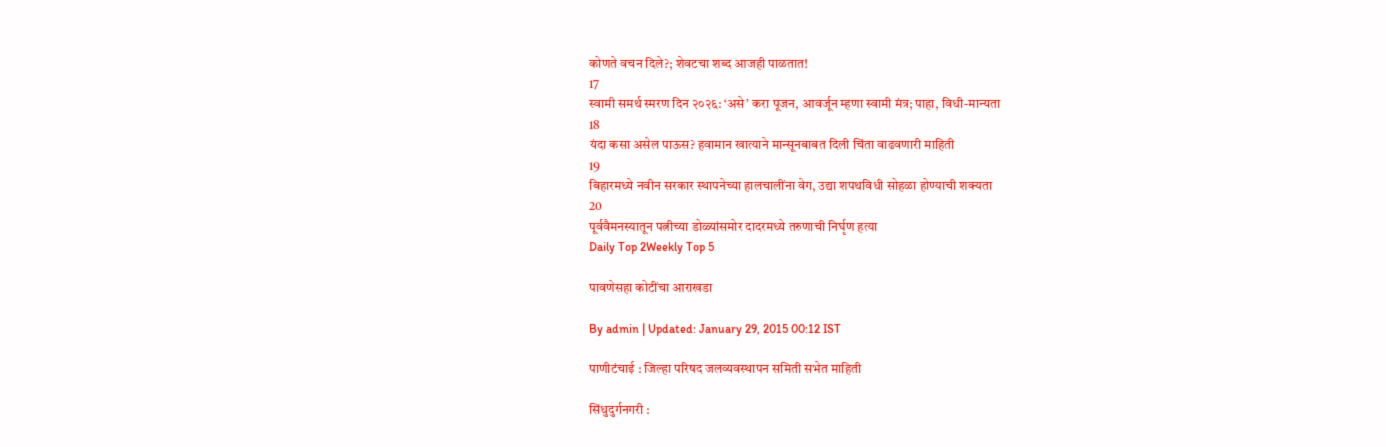कोणते वचन दिले?; शेवटचा शब्द आजही पाळतात!
17
स्वामी समर्थ स्मरण दिन २०२६: ‘असे’ करा पूजन, आवर्जून म्हणा स्वामी मंत्र; पाहा, विधी-मान्यता
18
यंदा कसा असेल पाऊस? हवामान खात्याने मान्सूनबाबत दिली चिंता वाढवणारी माहिती
19
बिहारमध्ये नवीन सरकार स्थापनेच्या हालचालींना वेग, उद्या शपथविधी सोहळा होण्याची शक्यता
20
पूर्ववैमनस्यातून पत्नीच्या डोळ्यांसमोर दादरमध्ये तरुणाची निर्घृण हत्या
Daily Top 2Weekly Top 5

पावणेसहा कोटींचा आराखडा

By admin | Updated: January 29, 2015 00:12 IST

पाणीटंचाई : जिल्हा परिषद जलव्यवस्थापन समिती सभेत माहिती

सिंधुदुर्गनगरी :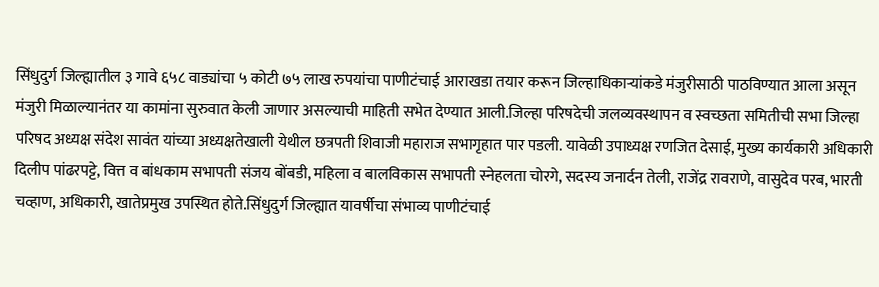सिंधुदुर्ग जिल्ह्यातील ३ गावे ६५८ वाड्यांचा ५ कोटी ७५ लाख रुपयांचा पाणीटंचाई आराखडा तयार करून जिल्हाधिकाऱ्यांकडे मंजुरीसाठी पाठविण्यात आला असून मंजुरी मिळाल्यानंतर या कामांना सुरुवात केली जाणार असल्याची माहिती सभेत देण्यात आली.जिल्हा परिषदेची जलव्यवस्थापन व स्वच्छता समितीची सभा जिल्हा परिषद अध्यक्ष संदेश सावंत यांच्या अध्यक्षतेखाली येथील छत्रपती शिवाजी महाराज सभागृहात पार पडली. यावेळी उपाध्यक्ष रणजित देसाई, मुख्य कार्यकारी अधिकारी दिलीप पांढरपट्टे, वित्त व बांधकाम सभापती संजय बोंबडी, महिला व बालविकास सभापती स्नेहलता चोरगे, सदस्य जनार्दन तेली, राजेंद्र रावराणे, वासुदेव परब, भारती चव्हाण, अधिकारी, खातेप्रमुख उपस्थित होते.सिंधुदुर्ग जिल्ह्यात यावर्षीचा संभाव्य पाणीटंचाई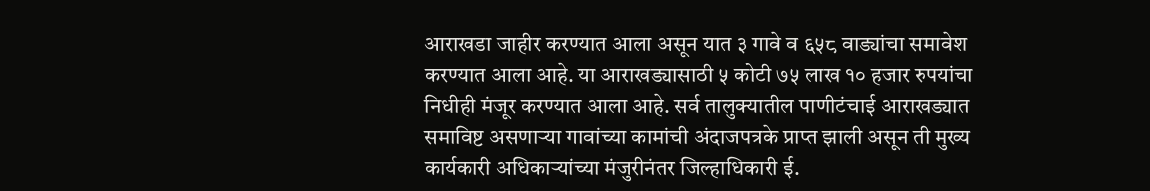आराखडा जाहीर करण्यात आला असून यात ३ गावे व ६५८ वाड्यांचा समावेश करण्यात आला आहे. या आराखड्यासाठी ५ कोटी ७५ लाख १० हजार रुपयांचा निधीही मंजूर करण्यात आला आहे. सर्व तालुक्यातील पाणीटंचाई आराखड्यात समाविष्ट असणाऱ्या गावांच्या कामांची अंदाजपत्रके प्राप्त झाली असून ती मुख्य कार्यकारी अधिकाऱ्यांच्या मंजुरीनंतर जिल्हाधिकारी ई.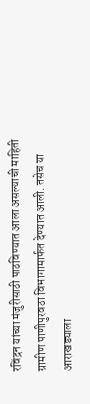रविंद्रन यांच्या मंजुरीसाठी पाठविण्यात आला असल्याची माहिती ग्रामीण पाणीपुरवठा विभागामार्फत देण्यात आली. तसेच या आराखड्याला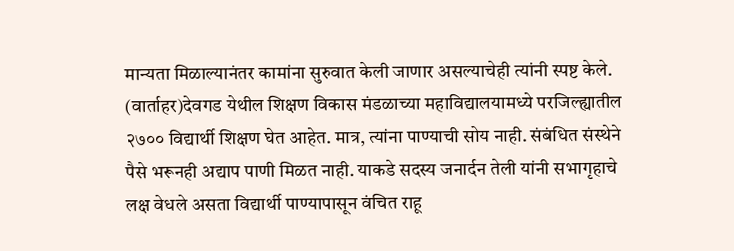मान्यता मिळाल्यानंतर कामांना सुरुवात केली जाणार असल्याचेही त्यांनी स्पष्ट केले. (वार्ताहर)देवगड येथील शिक्षण विकास मंडळाच्या महाविद्यालयामध्ये परजिल्ह्यातील २७०० विद्यार्थी शिक्षण घेत आहेत. मात्र, त्यांना पाण्याची सोय नाही. संबंधित संस्थेने पैसे भरूनही अद्याप पाणी मिळत नाही. याकडे सदस्य जनार्दन तेली यांनी सभागृहाचे लक्ष वेधले असता विद्यार्थी पाण्यापासून वंचित राहू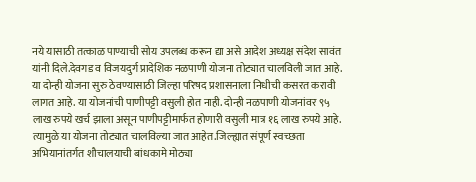नये यासाठी तत्काळ पाण्याची सोय उपलब्ध करून द्या असे आदेश अध्यक्ष संदेश सावंत यांनी दिले.देवगड व विजयदुर्ग प्रादेशिक नळपाणी योजना तोट्यात चालविली जात आहे. या दोन्ही योजना सुरु ठेवण्यासाठी जिल्हा परिषद प्रशासनाला निधीची कसरत करावी लागत आहे. या योजनांची पाणीपट्टी वसुली होत नाही. दोन्ही नळपाणी योजनांवर ९५ लाख रुपये खर्च झाला असून पाणीपट्टीमार्फत होणारी वसुली मात्र १६ लाख रुपये आहे. त्यामुळे या योजना तोट्यात चालविल्या जात आहेत.जिल्ह्यात संपूर्ण स्वच्छता अभियानांतर्गत शौचालयाची बांधकामे मोठ्या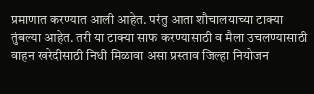प्रमाणात करण्यात आली आहेत. परंतु आता शौचालयाच्या टाक्या तुंबल्या आहेत. तरी या टाक्या साफ करण्यासाठी व मैला उचलण्यासाठी वाहन खरेदीसाठी निधी मिळावा असा प्रस्ताव जिल्हा नियोजन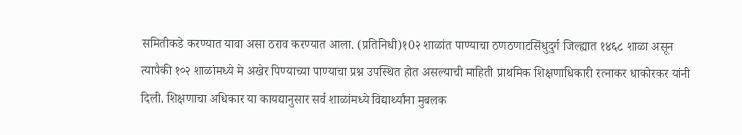समितीकडे करण्यात यावा असा ठराव करण्यात आला. (प्रतिनिधी)१0२ शाळांत पाण्याचा ठणठणाटसिंधुदुर्ग जिल्ह्यात १४६८ शाळा असून त्यापैकी १०२ शाळांमध्ये मे अखेर पिण्याच्या पाण्याचा प्रश्न उपस्थित होत असल्याची माहिती प्राथमिक शिक्षणाधिकारी रत्नाकर धाकोरकर यांनी दिली. शिक्षणाचा अधिकार या कायद्यानुसार सर्व शाळांमध्ये विद्यार्थ्यांना मुबलक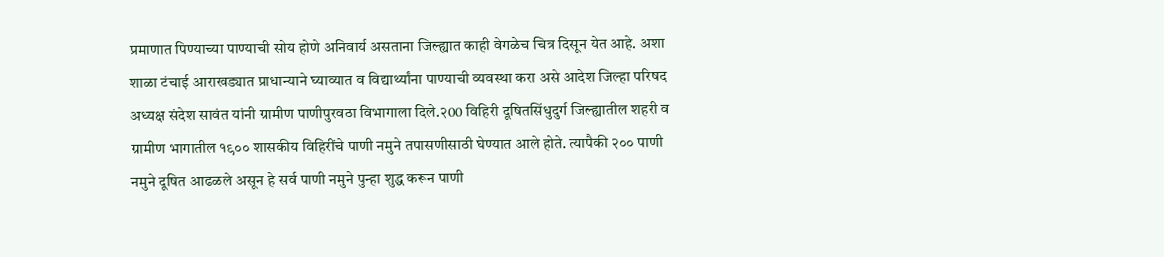प्रमाणात पिण्याच्या पाण्याची सोय होणे अनिवार्य असताना जिल्ह्यात काही वेगळेच चित्र दिसून येत आहे. अशा शाळा टंचाई आराखड्यात प्राधान्याने घ्याव्यात व विद्यार्थ्यांना पाण्याची व्यवस्था करा असे आदेश जिल्हा परिषद अध्यक्ष संदेश सावंत यांनी ग्रामीण पाणीपुरवठा विभागाला दिले.२00 विहिरी दूषितसिंधुदुर्ग जिल्ह्यातील शहरी व ग्रामीण भागातील १९०० शासकीय विहिरींचे पाणी नमुने तपासणीसाठी घेण्यात आले होते. त्यापैकी २०० पाणी नमुने दूषित आढळले असून हे सर्व पाणी नमुने पुन्हा शुद्ध करून पाणी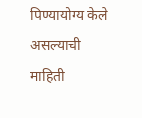पिण्यायोग्य केले असल्याची माहिती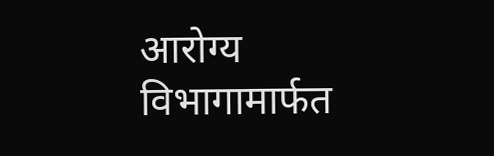आरोग्य विभागामार्फत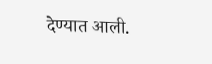देण्यात आली.